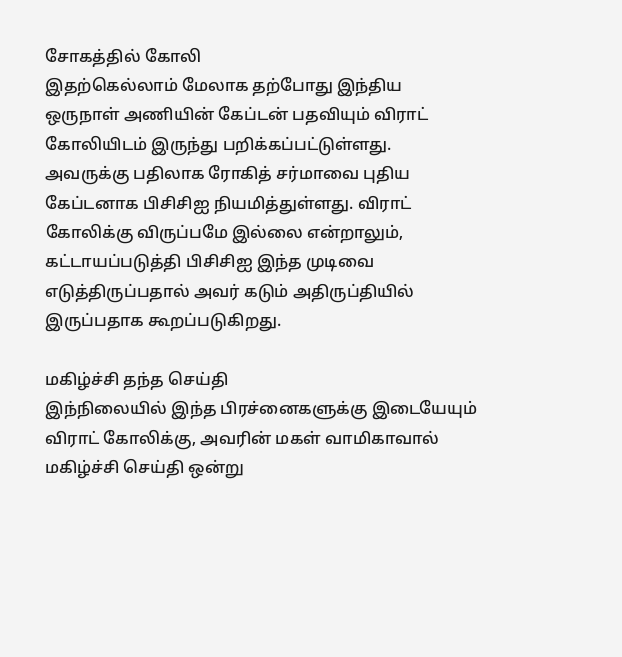சோகத்தில் கோலி
இதற்கெல்லாம் மேலாக தற்போது இந்திய ஒருநாள் அணியின் கேப்டன் பதவியும் விராட் கோலியிடம் இருந்து பறிக்கப்பட்டுள்ளது. அவருக்கு பதிலாக ரோகித் சர்மாவை புதிய கேப்டனாக பிசிசிஐ நியமித்துள்ளது. விராட் கோலிக்கு விருப்பமே இல்லை என்றாலும், கட்டாயப்படுத்தி பிசிசிஐ இந்த முடிவை எடுத்திருப்பதால் அவர் கடும் அதிருப்தியில் இருப்பதாக கூறப்படுகிறது.

மகிழ்ச்சி தந்த செய்தி
இந்நிலையில் இந்த பிரச்னைகளுக்கு இடையேயும் விராட் கோலிக்கு, அவரின் மகள் வாமிகாவால் மகிழ்ச்சி செய்தி ஒன்று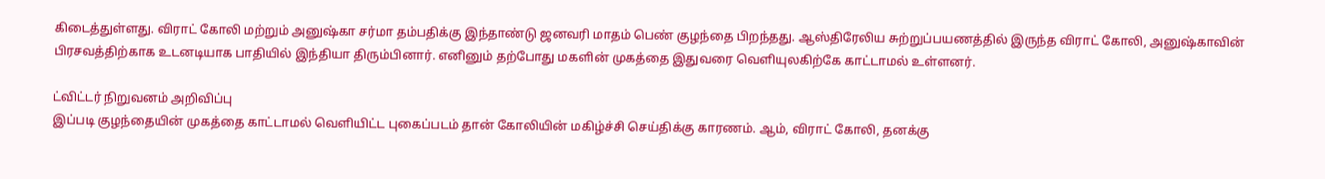கிடைத்துள்ளது. விராட் கோலி மற்றும் அனுஷ்கா சர்மா தம்பதிக்கு இந்தாண்டு ஜனவரி மாதம் பெண் குழந்தை பிறந்தது. ஆஸ்திரேலிய சுற்றுப்பயணத்தில் இருந்த விராட் கோலி, அனுஷ்காவின் பிரசவத்திற்காக உடனடியாக பாதியில் இந்தியா திரும்பினார். எனினும் தற்போது மகளின் முகத்தை இதுவரை வெளியுலகிற்கே காட்டாமல் உள்ளனர்.

ட்விட்டர் நிறுவனம் அறிவிப்பு
இப்படி குழந்தையின் முகத்தை காட்டாமல் வெளியிட்ட புகைப்படம் தான் கோலியின் மகிழ்ச்சி செய்திக்கு காரணம். ஆம், விராட் கோலி, தனக்கு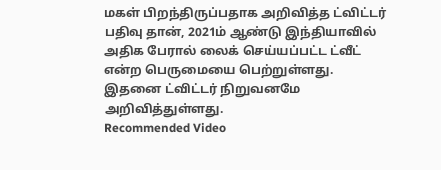மகள் பிறந்திருப்பதாக அறிவித்த ட்விட்டர் பதிவு தான், 2021ம் ஆண்டு இந்தியாவில் அதிக பேரால் லைக் செய்யப்பட்ட ட்வீட் என்ற பெருமையை பெற்றுள்ளது. இதனை ட்விட்டர் நிறுவனமே அறிவித்துள்ளது.
Recommended Video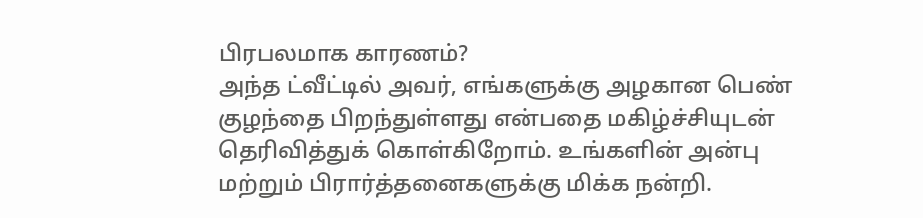பிரபலமாக காரணம்?
அந்த ட்வீட்டில் அவர், எங்களுக்கு அழகான பெண் குழந்தை பிறந்துள்ளது என்பதை மகிழ்ச்சியுடன் தெரிவித்துக் கொள்கிறோம். உங்களின் அன்பு மற்றும் பிரார்த்தனைகளுக்கு மிக்க நன்றி.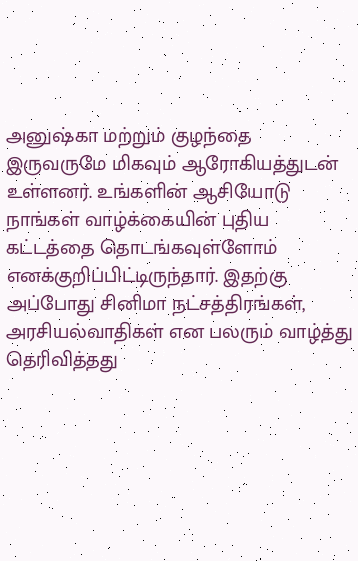அனுஷ்கா மற்றும் குழந்தை இருவருமே மிகவும் ஆரோகியத்துடன் உள்ளனர். உங்களின் ஆசியோடு நாங்கள் வாழ்க்கையின் புதிய கட்டத்தை தொடங்கவுள்ளோம் எனக்குறிப்பிட்டிருந்தார். இதற்கு அப்போது சினிமா நட்சத்திரங்கள், அரசியல்வாதிகள் என பலரும் வாழ்த்து தெரிவித்தது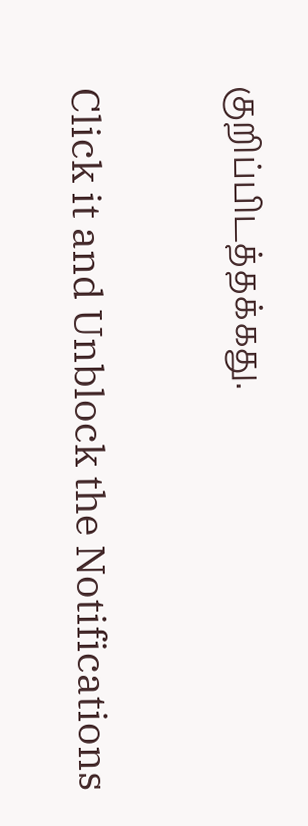குறிப்பிடத்தக்கது.


Click it and Unblock the Notifications